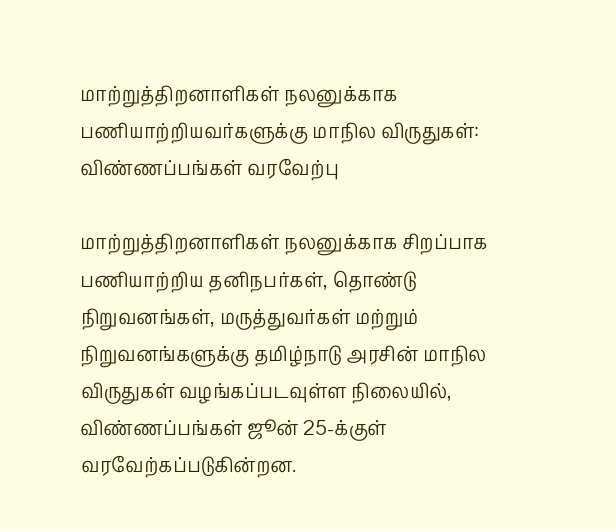மாற்றுத்திறனாளிகள் நலனுக்காக பணியாற்றியவர்களுக்கு மாநில விருதுகள்: விண்ணப்பங்கள் வரவேற்பு

மாற்றுத்திறனாளிகள் நலனுக்காக சிறப்பாக பணியாற்றிய தனிநபர்கள், தொண்டு நிறுவனங்கள், மருத்துவர்கள் மற்றும் நிறுவனங்களுக்கு தமிழ்நாடு அரசின் மாநில விருதுகள் வழங்கப்படவுள்ள நிலையில், விண்ணப்பங்கள் ஜூன் 25-க்குள் வரவேற்கப்படுகின்றன.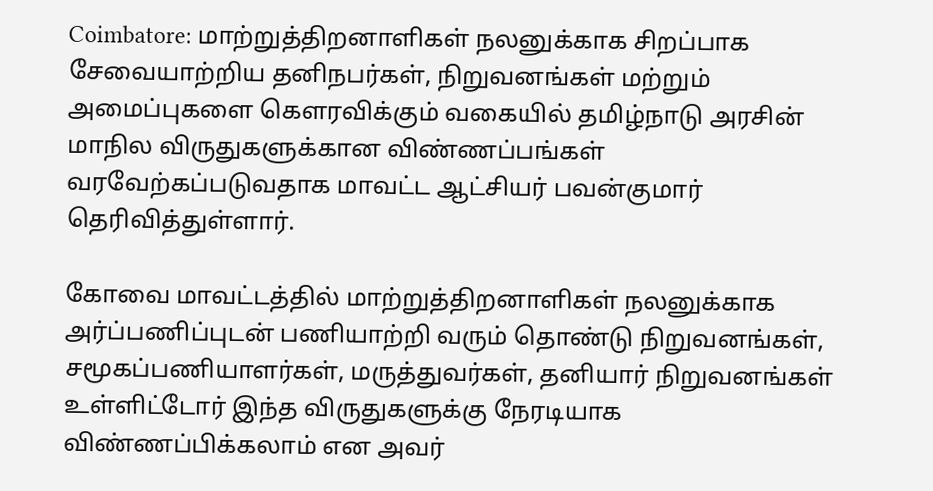Coimbatore: மாற்றுத்திறனாளிகள் நலனுக்காக சிறப்பாக சேவையாற்றிய தனிநபர்கள், நிறுவனங்கள் மற்றும் அமைப்புகளை கௌரவிக்கும் வகையில் தமிழ்நாடு அரசின் மாநில விருதுகளுக்கான விண்ணப்பங்கள் வரவேற்கப்படுவதாக மாவட்ட ஆட்சியர் பவன்குமார் தெரிவித்துள்ளார்.

கோவை மாவட்டத்தில் மாற்றுத்திறனாளிகள் நலனுக்காக அர்ப்பணிப்புடன் பணியாற்றி வரும் தொண்டு நிறுவனங்கள், சமூகப்பணியாளர்கள், மருத்துவர்கள், தனியார் நிறுவனங்கள் உள்ளிட்டோர் இந்த விருதுகளுக்கு நேரடியாக விண்ணப்பிக்கலாம் என அவர்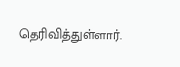தெரிவித்துள்ளார்.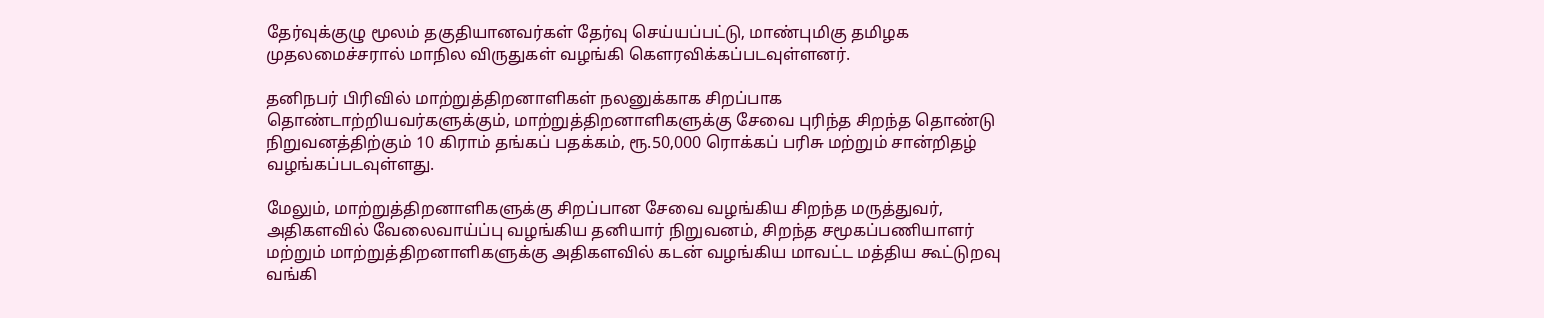தேர்வுக்குழு மூலம் தகுதியானவர்கள் தேர்வு செய்யப்பட்டு, மாண்புமிகு தமிழக முதலமைச்சரால் மாநில விருதுகள் வழங்கி கௌரவிக்கப்படவுள்ளனர்.

தனிநபர் பிரிவில் மாற்றுத்திறனாளிகள் நலனுக்காக சிறப்பாக தொண்டாற்றியவர்களுக்கும், மாற்றுத்திறனாளிகளுக்கு சேவை புரிந்த சிறந்த தொண்டு நிறுவனத்திற்கும் 10 கிராம் தங்கப் பதக்கம், ரூ.50,000 ரொக்கப் பரிசு மற்றும் சான்றிதழ் வழங்கப்படவுள்ளது.

மேலும், மாற்றுத்திறனாளிகளுக்கு சிறப்பான சேவை வழங்கிய சிறந்த மருத்துவர், அதிகளவில் வேலைவாய்ப்பு வழங்கிய தனியார் நிறுவனம், சிறந்த சமூகப்பணியாளர் மற்றும் மாற்றுத்திறனாளிகளுக்கு அதிகளவில் கடன் வழங்கிய மாவட்ட மத்திய கூட்டுறவு வங்கி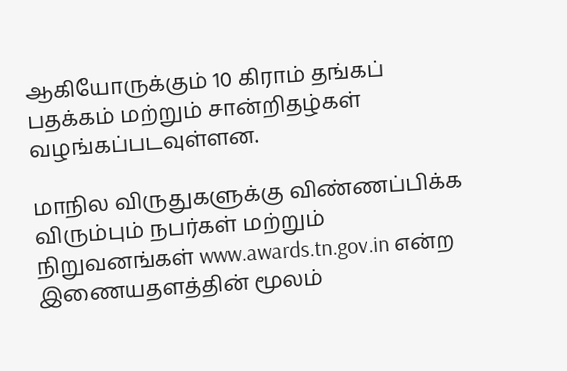ஆகியோருக்கும் 10 கிராம் தங்கப் பதக்கம் மற்றும் சான்றிதழ்கள் வழங்கப்படவுள்ளன.

மாநில விருதுகளுக்கு விண்ணப்பிக்க விரும்பும் நபர்கள் மற்றும் நிறுவனங்கள் www.awards.tn.gov.in என்ற இணையதளத்தின் மூலம்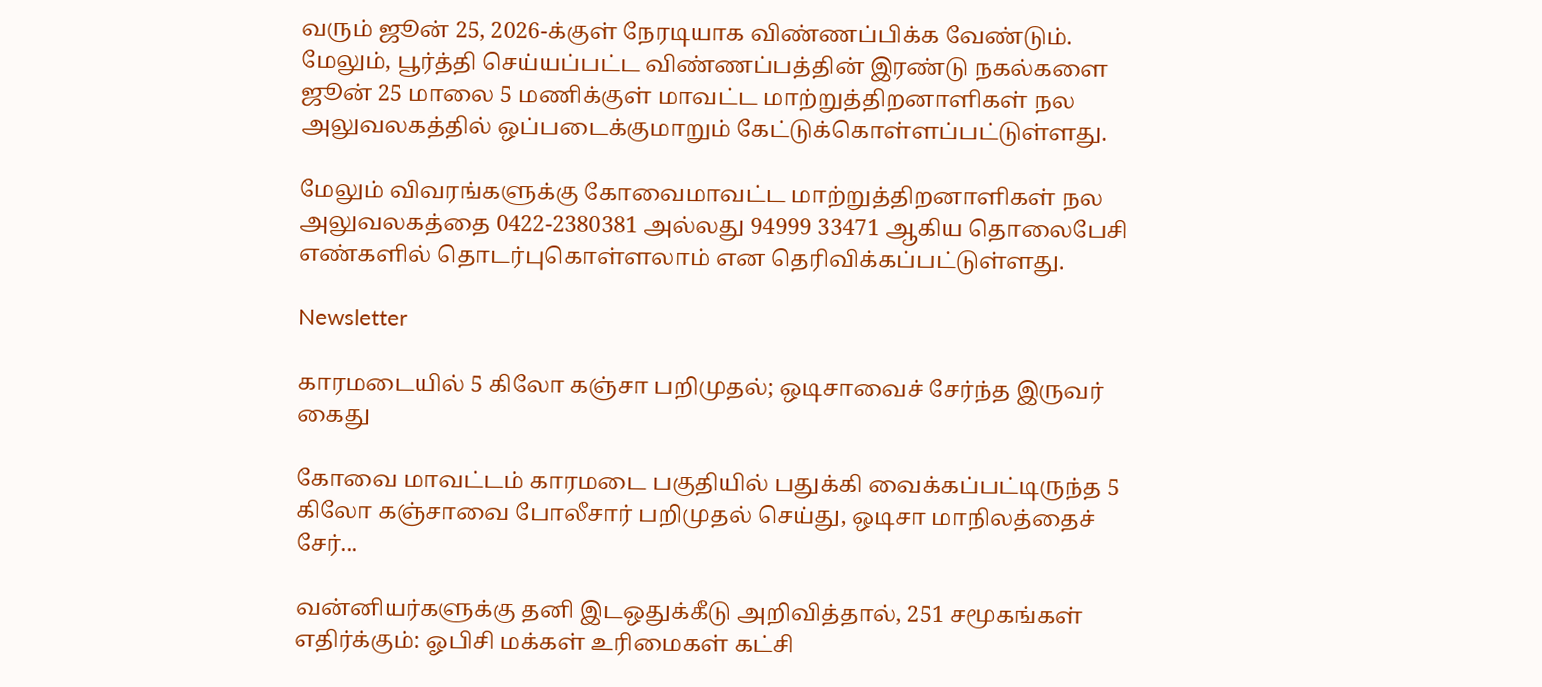வரும் ஜூன் 25, 2026-க்குள் நேரடியாக விண்ணப்பிக்க வேண்டும். மேலும், பூர்த்தி செய்யப்பட்ட விண்ணப்பத்தின் இரண்டு நகல்களை ஜூன் 25 மாலை 5 மணிக்குள் மாவட்ட மாற்றுத்திறனாளிகள் நல அலுவலகத்தில் ஒப்படைக்குமாறும் கேட்டுக்கொள்ளப்பட்டுள்ளது.

மேலும் விவரங்களுக்கு கோவைமாவட்ட மாற்றுத்திறனாளிகள் நல அலுவலகத்தை 0422-2380381 அல்லது 94999 33471 ஆகிய தொலைபேசி எண்களில் தொடர்புகொள்ளலாம் என தெரிவிக்கப்பட்டுள்ளது.

Newsletter

காரமடையில் 5 கிலோ கஞ்சா பறிமுதல்; ஒடிசாவைச் சேர்ந்த இருவர் கைது

கோவை மாவட்டம் காரமடை பகுதியில் பதுக்கி வைக்கப்பட்டிருந்த 5 கிலோ கஞ்சாவை போலீசார் பறிமுதல் செய்து, ஒடிசா மாநிலத்தைச் சேர்...

வன்னியர்களுக்கு தனி இடஒதுக்கீடு அறிவித்தால், 251 சமூகங்கள் எதிர்க்கும்: ஓபிசி மக்கள் உரிமைகள் கட்சி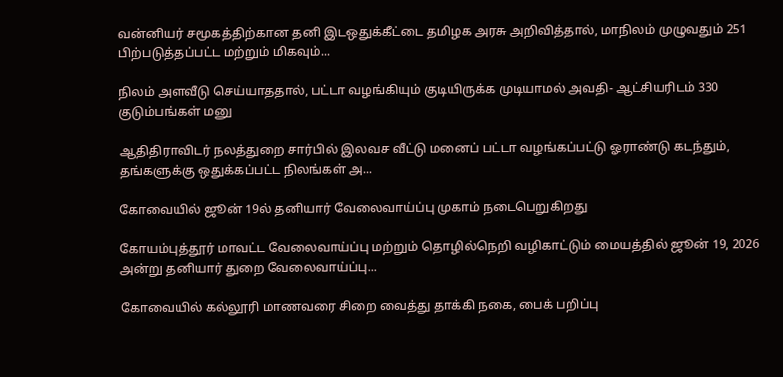வன்னியர் சமூகத்திற்கான தனி இடஒதுக்கீட்டை தமிழக அரசு அறிவித்தால், மாநிலம் முழுவதும் 251 பிற்படுத்தப்பட்ட மற்றும் மிகவும்...

நிலம் அளவீடு செய்யாததால், பட்டா வழங்கியும் குடியிருக்க முடியாமல் அவதி- ஆட்சியரிடம் 330 குடும்பங்கள் மனு

ஆதிதிராவிடர் நலத்துறை சார்பில் இலவச வீட்டு மனைப் பட்டா வழங்கப்பட்டு ஓராண்டு கடந்தும், தங்களுக்கு ஒதுக்கப்பட்ட நிலங்கள் அ...

கோவையில் ஜூன் 19ல் தனியார் வேலைவாய்ப்பு முகாம் நடைபெறுகிறது

கோயம்புத்தூர் மாவட்ட வேலைவாய்ப்பு மற்றும் தொழில்நெறி வழிகாட்டும் மையத்தில் ஜூன் 19, 2026 அன்று தனியார் துறை வேலைவாய்ப்பு...

கோவையில் கல்லூரி மாணவரை சிறை வைத்து தாக்கி நகை, பைக் பறிப்பு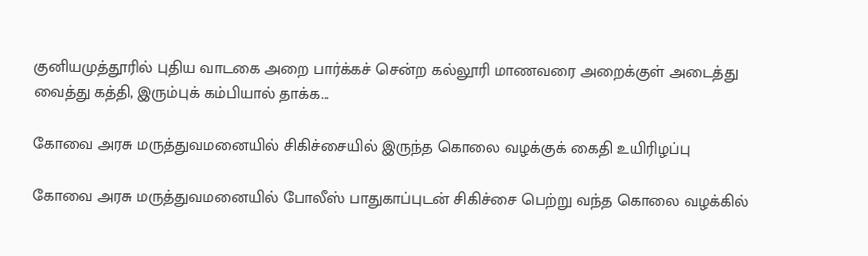குனியமுத்தூரில் புதிய வாடகை அறை பார்க்கச் சென்ற கல்லூரி மாணவரை அறைக்குள் அடைத்து வைத்து கத்தி, இரும்புக் கம்பியால் தாக்க...

கோவை அரசு மருத்துவமனையில் சிகிச்சையில் இருந்த கொலை வழக்குக் கைதி உயிரிழப்பு

கோவை அரசு மருத்துவமனையில் போலீஸ் பாதுகாப்புடன் சிகிச்சை பெற்று வந்த கொலை வழக்கில்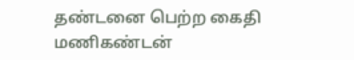தண்டனை பெற்ற கைதி மணிகண்டன்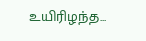உயிரிழந்த...